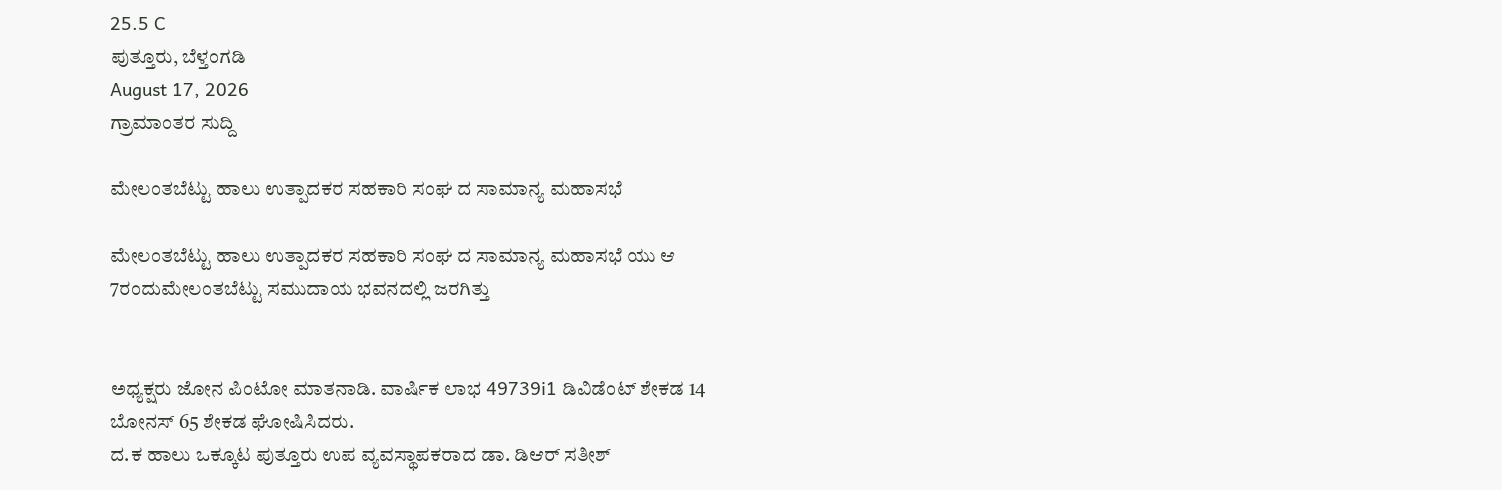25.5 C
ಪುತ್ತೂರು, ಬೆಳ್ತಂಗಡಿ
August 17, 2026
ಗ್ರಾಮಾಂತರ ಸುದ್ದಿ

ಮೇಲಂತಬೆಟ್ಟು ಹಾಲು ಉತ್ಪಾದಕರ ಸಹಕಾರಿ ಸಂಘ ದ ಸಾಮಾನ್ಯ ಮಹಾಸಭೆ

ಮೇಲಂತಬೆಟ್ಟು ಹಾಲು ಉತ್ಪಾದಕರ ಸಹಕಾರಿ ಸಂಘ ದ ಸಾಮಾನ್ಯ ಮಹಾಸಭೆ ಯು ಆ 7ರಂದುಮೇಲಂತಬೆಟ್ಟು ಸಮುದಾಯ ಭವನದಲ್ಲಿ ಜರಗಿತ್ತು


ಅಧ್ಯಕ್ಷರು ಜೋನ ಪಿಂಟೋ ಮಾತನಾಡಿ. ವಾರ್ಷಿಕ ಲಾಭ 49739i1 ಡಿವಿಡೆಂಟ್ ಶೇಕಡ 14
ಬೋನಸ್ 65 ಶೇಕಡ ಘೋಷಿಸಿದರು.
ದ.ಕ ಹಾಲು ಒಕ್ಕೂಟ ಪುತ್ತೂರು ಉಪ ವ್ಯವಸ್ಥಾಪಕರಾದ ಡಾ. ಡಿಆರ್ ಸತೀಶ್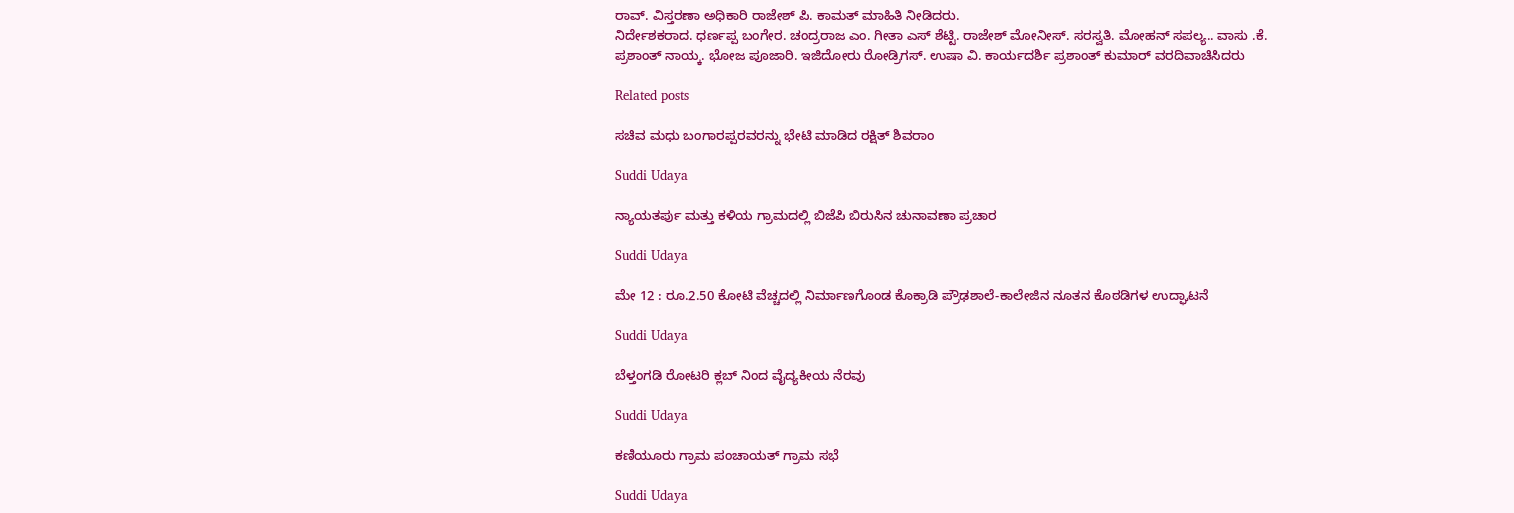ರಾವ್. ವಿಸ್ತರಣಾ ಅಧಿಕಾರಿ ರಾಜೇಶ್ ಪಿ. ಕಾಮತ್ ಮಾಹಿತಿ ನೀಡಿದರು.
ನಿರ್ದೇಶಕರಾದ. ಧರ್ಣಪ್ಪ ಬಂಗೇರ. ಚಂದ್ರರಾಜ ಎಂ. ಗೀತಾ ಎಸ್ ಶೆಟ್ಟಿ. ರಾಜೇಶ್ ಮೋನೀಸ್. ಸರಸ್ವತಿ. ಮೋಹನ್ ಸಪಲ್ಯ.. ವಾಸು .ಕೆ. ಪ್ರಶಾಂತ್ ನಾಯ್ಕ. ಭೋಜ ಪೂಜಾರಿ. ಇಜಿದೋರು ರೋಡ್ರಿಗಸ್. ಉಷಾ ವಿ. ಕಾರ್ಯದರ್ಶಿ ಪ್ರಶಾಂತ್ ಕುಮಾರ್ ವರದಿವಾಚಿಸಿದರು

Related posts

ಸಚಿವ ಮಧು ಬಂಗಾರಪ್ಪರವರನ್ನು ಭೇಟಿ ಮಾಡಿದ ರಕ್ಷಿತ್ ಶಿವರಾಂ

Suddi Udaya

ನ್ಯಾಯತರ್ಪು ಮತ್ತು ಕಳಿಯ ಗ್ರಾಮದಲ್ಲಿ ಬಿಜೆಪಿ ಬಿರುಸಿನ ಚುನಾವಣಾ ಪ್ರಚಾರ

Suddi Udaya

ಮೇ 12 : ರೂ.2.50 ಕೋಟಿ ವೆಚ್ಚದಲ್ಲಿ ನಿರ್ಮಾಣಗೊಂಡ ಕೊಕ್ರಾಡಿ ಪ್ರೌಢಶಾಲೆ-ಕಾಲೇಜಿನ ನೂತನ ಕೊಠಡಿಗಳ ಉದ್ಘಾಟನೆ

Suddi Udaya

ಬೆಳ್ತಂಗಡಿ ರೋಟರಿ ಕ್ಲಬ್ ನಿಂದ ವೈದ್ಯಕೀಯ ನೆರವು

Suddi Udaya

ಕಣಿಯೂರು ಗ್ರಾಮ ಪಂಚಾಯತ್‌ ಗ್ರಾಮ ಸಭೆ

Suddi Udaya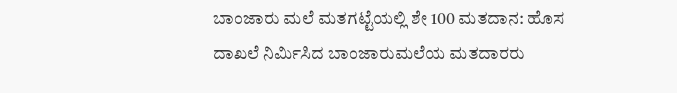ಬಾಂಜಾರು ಮಲೆ ಮತಗಟ್ಟೆಯಲ್ಲಿ ಶೇ 100 ಮತದಾನ: ಹೊಸ ದಾಖಲೆ ನಿರ್ಮಿಸಿದ ಬಾಂಜಾರುಮಲೆಯ ಮತದಾರರು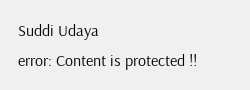Suddi Udaya
error: Content is protected !!